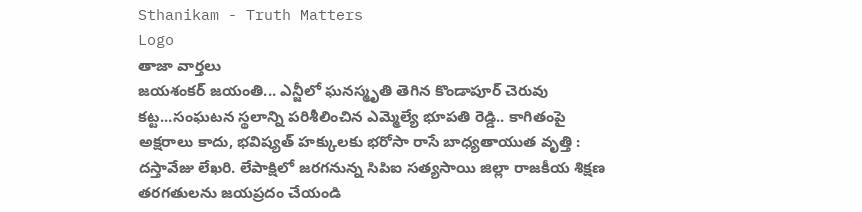Sthanikam - Truth Matters
Logo
తాజా వార్తలు
జయశంకర్ జయంతి... ఎన్జీలో ఘనస్మృతి తెగిన కొండాపూర్ చెరువు కట్ట...సంఘటన స్థలాన్ని పరిశీలించిన ఎమ్మెల్యే భూపతి రెడ్డి.. కాగితంపై అక్షరాలు కాదు, భవిష్యత్‌ హక్కులకు భరోసా రాసే బాధ్యతాయుత వృత్తి : దస్తావేజు లేఖరి. లేపాక్షిలో జరగనున్న సిపిఐ సత్యసాయి జిల్లా రాజకీయ శిక్షణ తరగతులను జయప్రదం చేయండి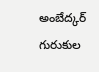అంబేద్కర్ గురుకుల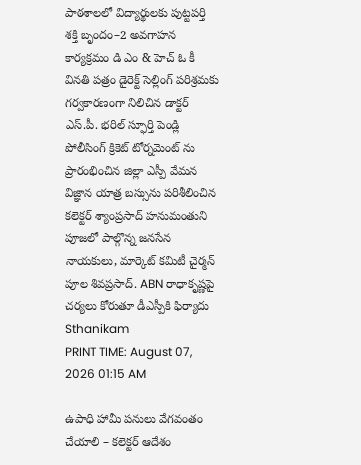పాఠశాలలో విద్యార్థులకు పుట్టపర్తి శక్తి బృందం–2 అవగాహన కార్యక్రమం డి ఎం & హెచ్ ఓ కీ వినతి పత్రం డైరెక్ట్ సెల్లింగ్ పరిశ్రమకు గర్వకారణంగా నిలిచిన డాక్టర్ ఎస్.పీ. భరిల్ స్ఫూర్తి పెండ్లి పోలీసింగ్ క్రికెట్ టోర్నమెంట్ ను ప్రారంభించిన జిల్లా ఎస్పీ వేమన విజ్ఞాన యాత్ర బస్సును పరిశీలించిన కలెక్టర్ శ్యాంప్రసాద్ హనుమంతుని పూజలో పాల్గొన్న జనసేన నాయకులు, మార్కెట్ కమిటీ చైర్మన్ పూల శివప్రసాద్. ABN రాధాకృష్ణపై చర్యలు కోరుతూ డీఎస్పీకి ఫిర్యాదు
Sthanikam
PRINT TIME: August 07, 2026 01:15 AM

ఉపాధి హామీ పనులు వేగవంతం చేయాలి – కలెక్టర్ ఆదేశం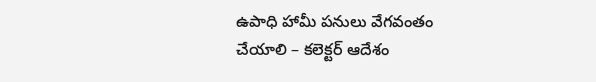ఉపాధి హామీ పనులు వేగవంతం చేయాలి – కలెక్టర్ ఆదేశం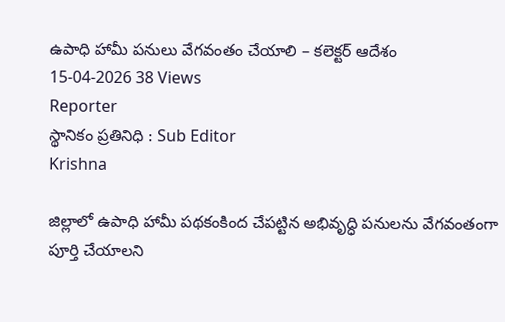ఉపాధి హామీ పనులు వేగవంతం చేయాలి – కలెక్టర్ ఆదేశం
15-04-2026 38 Views
Reporter
స్థానికం ప్రతినిధి : Sub Editor
Krishna

జిల్లాలో ఉపాధి హామీ పథకంకింద చేపట్టిన అభివృద్ధి పనులను వేగవంతంగా పూర్తి చేయాలని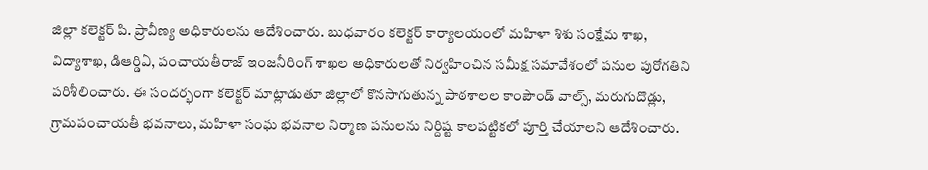జిల్లా కలెక్టర్ పి. ప్రావీణ్య అధికారులను ఆదేశించారు. బుధవారం కలెక్టర్ కార్యాలయంలో మహిళా శిశు సంక్షేమ శాఖ, విద్యాశాఖ, డిఆర్డిఏ, పంచాయతీరాజ్ ఇంజనీరింగ్ శాఖల అధికారులతో నిర్వహించిన సమీక్ష సమావేశంలో పనుల పురోగతిని పరిశీలించారు. ఈ సందర్భంగా కలెక్టర్ మాట్లాడుతూ జిల్లాలో కొనసాగుతున్న పాఠశాలల కాంపౌండ్ వాల్స్, మరుగుదొడ్లు, గ్రామపంచాయతీ భవనాలు, మహిళా సంఘ భవనాల నిర్మాణ పనులను నిర్దిష్ట కాలపట్టికలో పూర్తి చేయాలని ఆదేశించారు.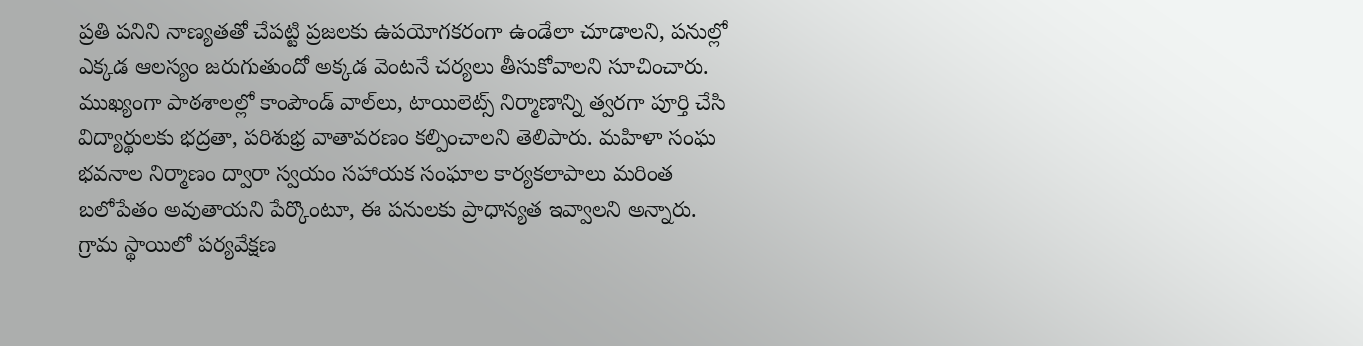ప్రతి పనిని నాణ్యతతో చేపట్టి ప్రజలకు ఉపయోగకరంగా ఉండేలా చూడాలని, పనుల్లో ఎక్కడ ఆలస్యం జరుగుతుందో అక్కడ వెంటనే చర్యలు తీసుకోవాలని సూచించారు. ముఖ్యంగా పాఠశాలల్లో కాంపౌండ్ వాల్‌లు, టాయిలెట్స్ నిర్మాణాన్ని త్వరగా పూర్తి చేసి విద్యార్థులకు భద్రతా, పరిశుభ్ర వాతావరణం కల్పించాలని తెలిపారు. మహిళా సంఘ భవనాల నిర్మాణం ద్వారా స్వయం సహాయక సంఘాల కార్యకలాపాలు మరింత బలోపేతం అవుతాయని పేర్కొంటూ, ఈ పనులకు ప్రాధాన్యత ఇవ్వాలని అన్నారు. గ్రామ స్థాయిలో పర్యవేక్షణ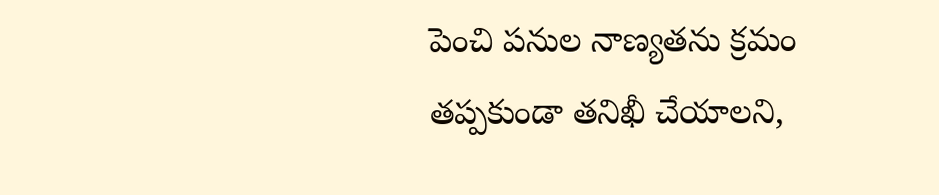పెంచి పనుల నాణ్యతను క్రమం తప్పకుండా తనిఖీ చేయాలని,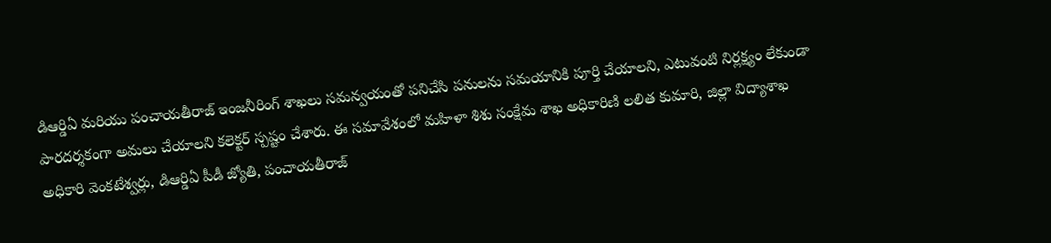డిఆర్డిఏ మరియు పంచాయతీరాజ్ ఇంజనీరింగ్ శాఖలు సమన్వయంతో పనిచేసి పనులను సమయానికి పూర్తి చేయాలని, ఎటువంటి నిర్లక్ష్యం లేకుండా పారదర్శకంగా అమలు చేయాలని కలెక్టర్ స్పష్టం చేశారు. ఈ సమావేశంలో మహిళా శిశు సంక్షేమ శాఖ అధికారిణి లలిత కుమారి, జిల్లా విద్యాశాఖ అధికారి వెంకటేశ్వర్లు, డిఆర్డిఏ పీడీ జ్యోతి, పంచాయతీరాజ్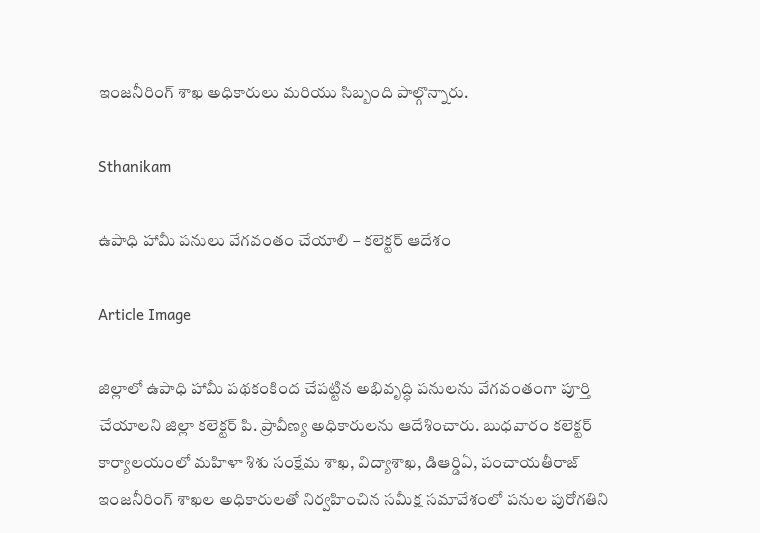ఇంజనీరింగ్ శాఖ అధికారులు మరియు సిబ్బంది పాల్గొన్నారు.

Sthanikam

ఉపాధి హామీ పనులు వేగవంతం చేయాలి – కలెక్టర్ ఆదేశం

Article Image

జిల్లాలో ఉపాధి హామీ పథకంకింద చేపట్టిన అభివృద్ధి పనులను వేగవంతంగా పూర్తి చేయాలని జిల్లా కలెక్టర్ పి. ప్రావీణ్య అధికారులను ఆదేశించారు. బుధవారం కలెక్టర్ కార్యాలయంలో మహిళా శిశు సంక్షేమ శాఖ, విద్యాశాఖ, డిఆర్డిఏ, పంచాయతీరాజ్ ఇంజనీరింగ్ శాఖల అధికారులతో నిర్వహించిన సమీక్ష సమావేశంలో పనుల పురోగతిని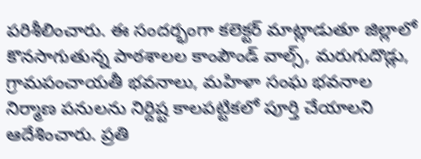పరిశీలించారు. ఈ సందర్భంగా కలెక్టర్ మాట్లాడుతూ జిల్లాలో కొనసాగుతున్న పాఠశాలల కాంపౌండ్ వాల్స్, మరుగుదొడ్లు, గ్రామపంచాయతీ భవనాలు, మహిళా సంఘ భవనాల నిర్మాణ పనులను నిర్దిష్ట కాలపట్టికలో పూర్తి చేయాలని ఆదేశించారు. ప్రతి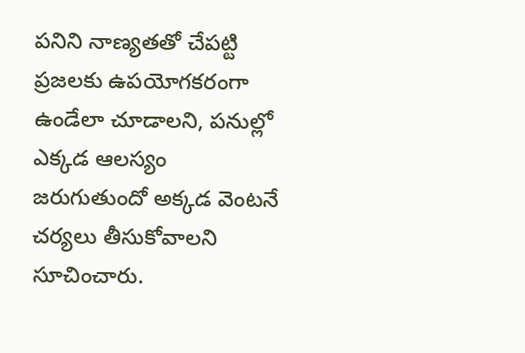పనిని నాణ్యతతో చేపట్టి ప్రజలకు ఉపయోగకరంగా ఉండేలా చూడాలని, పనుల్లో ఎక్కడ ఆలస్యం జరుగుతుందో అక్కడ వెంటనే చర్యలు తీసుకోవాలని సూచించారు.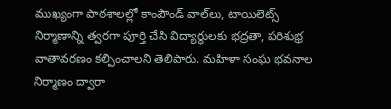ముఖ్యంగా పాఠశాలల్లో కాంపౌండ్ వాల్‌లు, టాయిలెట్స్ నిర్మాణాన్ని త్వరగా పూర్తి చేసి విద్యార్థులకు భద్రతా, పరిశుభ్ర వాతావరణం కల్పించాలని తెలిపారు. మహిళా సంఘ భవనాల నిర్మాణం ద్వారా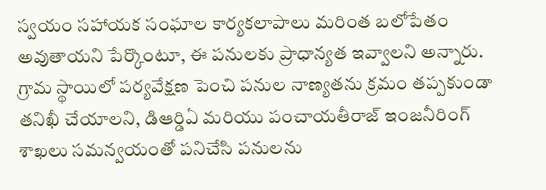స్వయం సహాయక సంఘాల కార్యకలాపాలు మరింత బలోపేతం అవుతాయని పేర్కొంటూ, ఈ పనులకు ప్రాధాన్యత ఇవ్వాలని అన్నారు. గ్రామ స్థాయిలో పర్యవేక్షణ పెంచి పనుల నాణ్యతను క్రమం తప్పకుండా తనిఖీ చేయాలని, డిఆర్డిఏ మరియు పంచాయతీరాజ్ ఇంజనీరింగ్ శాఖలు సమన్వయంతో పనిచేసి పనులను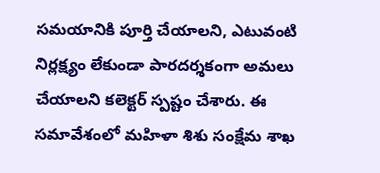సమయానికి పూర్తి చేయాలని, ఎటువంటి నిర్లక్ష్యం లేకుండా పారదర్శకంగా అమలు చేయాలని కలెక్టర్ స్పష్టం చేశారు. ఈ సమావేశంలో మహిళా శిశు సంక్షేమ శాఖ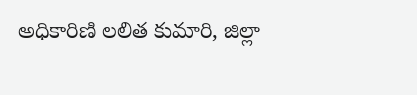అధికారిణి లలిత కుమారి, జిల్లా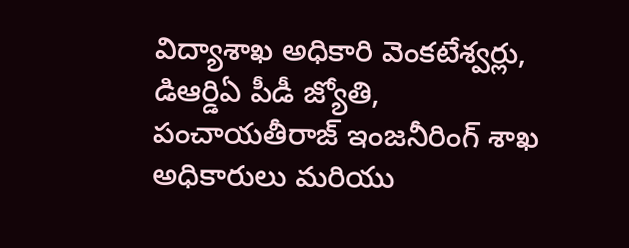విద్యాశాఖ అధికారి వెంకటేశ్వర్లు, డిఆర్డిఏ పీడీ జ్యోతి, పంచాయతీరాజ్ ఇంజనీరింగ్ శాఖ అధికారులు మరియు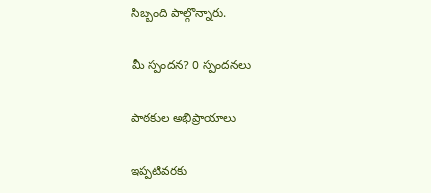సిబ్బంది పాల్గొన్నారు.

మీ స్పందన? 0 స్పందనలు

పాఠకుల అభిప్రాయాలు

ఇప్పటివరకు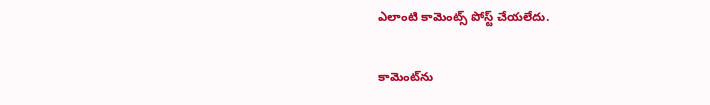ఎలాంటి కామెంట్స్ పోస్ట్ చేయలేదు.


కామెంట్‌ను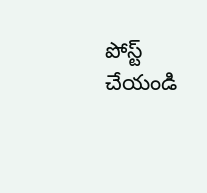పోస్ట్ చేయండి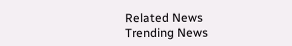Related News
Trending News